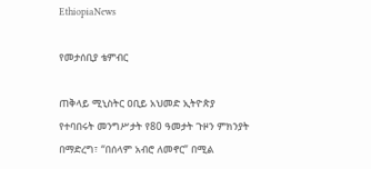EthiopiaNews

የመታሰቢያ ቴምብር

ጠቅላይ ሚኒስትር ዐቢይ አህመድ ኢትዮጵያ የተባበሩት መንግሥታት የ80 ዓመታት ጉዞን ምክንያት በማድረግ፣ “በሰላም አብሮ ለመኖር” በሚል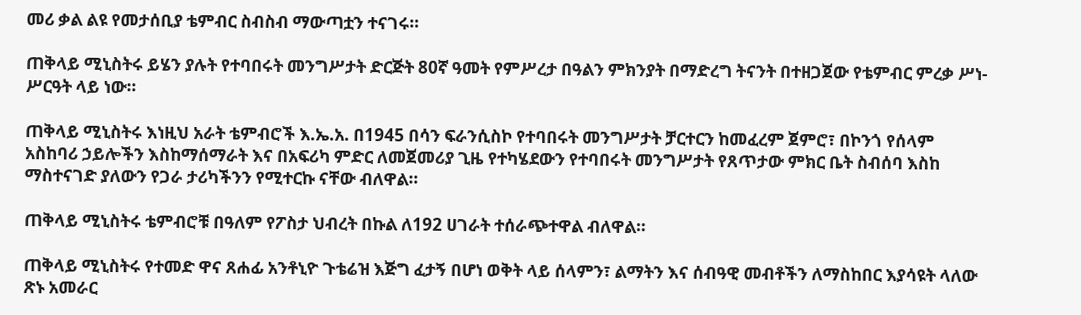መሪ ቃል ልዩ የመታሰቢያ ቴምብር ስብስብ ማውጣቷን ተናገሩ።

ጠቅላይ ሚኒስትሩ ይሄን ያሉት የተባበሩት መንግሥታት ድርጅት 80ኛ ዓመት የምሥረታ በዓልን ምክንያት በማድረግ ትናንት በተዘጋጀው የቴምብር ምረቃ ሥነ-ሥርዓት ላይ ነው።

ጠቅላይ ሚኒስትሩ እነዚህ አራት ቴምብሮች እ.ኤ.አ. በ1945 በሳን ፍራንሲስኮ የተባበሩት መንግሥታት ቻርተርን ከመፈረም ጀምሮ፣ በኮንጎ የሰላም አስከባሪ ኃይሎችን እስከማሰማራት እና በአፍሪካ ምድር ለመጀመሪያ ጊዜ የተካሄደውን የተባበሩት መንግሥታት የጸጥታው ምክር ቤት ስብሰባ እስከ ማስተናገድ ያለውን የጋራ ታሪካችንን የሚተርኩ ናቸው ብለዋል።

ጠቅላይ ሚኒስትሩ ቴምብሮቹ በዓለም የፖስታ ህብረት በኩል ለ192 ሀገራት ተሰራጭተዋል ብለዋል።

ጠቅላይ ሚኒስትሩ የተመድ ዋና ጸሐፊ አንቶኒዮ ጉቴሬዝ እጅግ ፈታኝ በሆነ ወቅት ላይ ሰላምን፣ ልማትን እና ሰብዓዊ መብቶችን ለማስከበር እያሳዩት ላለው ጽኑ አመራር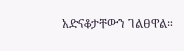አድናቆታቸውን ገልፀዋል።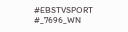#EBSTVSPORT
#_7696_WN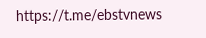https://t.me/ebstvnews